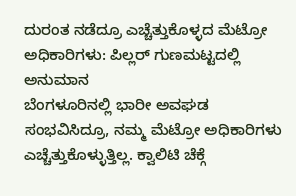ದುರಂತ ನಡೆದ್ರೂ ಎಚ್ಚೆತ್ತುಕೊಳ್ಳದ ಮೆಟ್ರೋ ಅಧಿಕಾರಿಗಳು: ಪಿಲ್ಲರ್ ಗುಣಮಟ್ಟದಲ್ಲಿ ಅನುಮಾನ
ಬೆಂಗಳೂರಿನಲ್ಲಿ ಭಾರೀ ಅವಘಡ ಸಂಭವಿಸಿದ್ರೂ, ನಮ್ಮ ಮೆಟ್ರೋ ಅಧಿಕಾರಿಗಳು ಎಚ್ಚೆತ್ತುಕೊಳ್ಳುತ್ತಿಲ್ಲ. ಕ್ವಾಲಿಟಿ ಚೆಕ್ಗೆ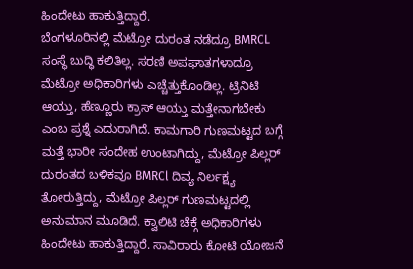ಹಿಂದೇಟು ಹಾಕುತ್ತಿದ್ದಾರೆ.
ಬೆಂಗಳೂರಿನಲ್ಲಿ ಮೆಟ್ರೋ ದುರಂತ ನಡೆದ್ರೂ BMRCL ಸಂಸ್ಥೆ ಬುದ್ಧಿ ಕಲಿತಿಲ್ಲ. ಸರಣಿ ಅಪಘಾತಗಳಾದ್ರೂ ಮೆಟ್ರೋ ಅಧಿಕಾರಿಗಳು ಎಚ್ಚೆತ್ತುಕೊಂಡಿಲ್ಲ. ಟ್ರಿನಿಟಿ ಆಯ್ತು, ಹೆಣ್ಣೂರು ಕ್ರಾಸ್ ಆಯ್ತು ಮತ್ತೇನಾಗಬೇಕು ಎಂಬ ಪ್ರಶ್ನೆ ಎದುರಾಗಿದೆ. ಕಾಮಗಾರಿ ಗುಣಮಟ್ಟದ ಬಗ್ಗೆ ಮತ್ತೆ ಭಾರೀ ಸಂದೇಹ ಉಂಟಾಗಿದ್ದು, ಮೆಟ್ರೋ ಪಿಲ್ಲರ್ ದುರಂತದ ಬಳಿಕವೂ BMRCl ದಿವ್ಯ ನಿರ್ಲಕ್ಷ್ಯ ತೋರುತ್ತಿದ್ದು, ಮೆಟ್ರೋ ಪಿಲ್ಲರ್ ಗುಣಮಟ್ಟದಲ್ಲಿ ಅನುಮಾನ ಮೂಡಿದೆ. ಕ್ವಾಲಿಟಿ ಚೆಕ್ಗೆ ಅಧಿಕಾರಿಗಳು ಹಿಂದೇಟು ಹಾಕುತ್ತಿದ್ದಾರೆ. ಸಾವಿರಾರು ಕೋಟಿ ಯೋಜನೆ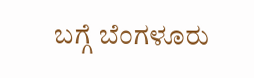ಬಗ್ಗೆ ಬೆಂಗಳೂರು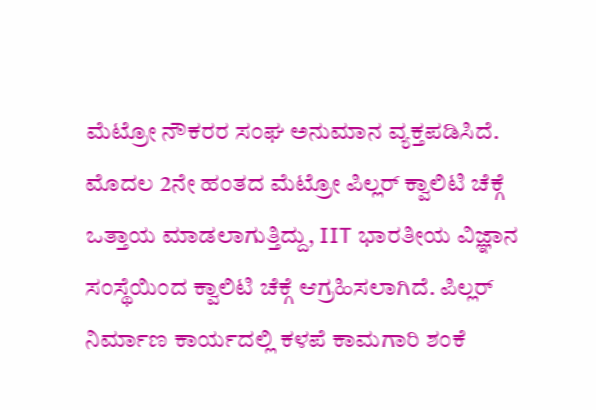ಮೆಟ್ರೋ ನೌಕರರ ಸಂಘ ಅನುಮಾನ ವ್ಯಕ್ತಪಡಿಸಿದೆ. ಮೊದಲ 2ನೇ ಹಂತದ ಮೆಟ್ರೋ ಪಿಲ್ಲರ್ ಕ್ವಾಲಿಟಿ ಚೆಕ್ಗೆ ಒತ್ತಾಯ ಮಾಡಲಾಗುತ್ತಿದ್ದು, IIT ಭಾರತೀಯ ವಿಜ್ಞಾನ ಸಂಸ್ಥೆಯಿಂದ ಕ್ವಾಲಿಟಿ ಚೆಕ್ಗೆ ಆಗ್ರಹಿಸಲಾಗಿದೆ. ಪಿಲ್ಲರ್ ನಿರ್ಮಾಣ ಕಾರ್ಯದಲ್ಲಿ ಕಳಪೆ ಕಾಮಗಾರಿ ಶಂಕೆ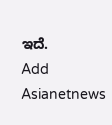ಇದೆ.
Add Asianetnews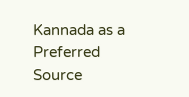Kannada as a Preferred Source